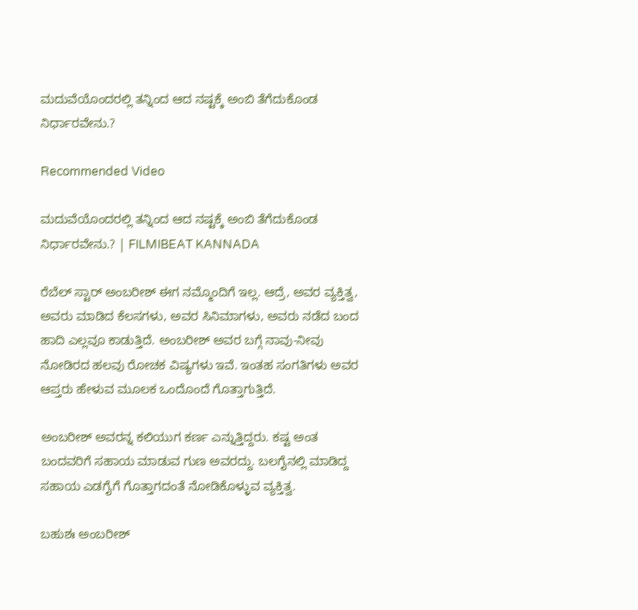ಮದುವೆಯೊಂದರಲ್ಲಿ ತನ್ನಿಂದ ಆದ ನಷ್ಟಕ್ಕೆ ಅಂಬಿ ತೆಗೆದುಕೊಂಡ ನಿರ್ಧಾರವೇನು.?

Recommended Video

ಮದುವೆಯೊಂದರಲ್ಲಿ ತನ್ನಿಂದ ಆದ ನಷ್ಟಕ್ಕೆ ಅಂಬಿ ತೆಗೆದುಕೊಂಡ ನಿರ್ಧಾರವೇನು.? | FILMIBEAT KANNADA

ರೆಬೆಲ್ ಸ್ಟಾರ್ ಅಂಬರೀಶ್ ಈಗ ನಮ್ಮೊಂದಿಗೆ ಇಲ್ಲ. ಆದ್ರೆ, ಅವರ ವ್ಯಕ್ತಿತ್ವ, ಅವರು ಮಾಡಿದ ಕೆಲಸಗಳು, ಅವರ ಸಿನಿಮಾಗಳು, ಅವರು ನಡೆದ ಬಂದ ಹಾದಿ ಎಲ್ಲವೂ ಕಾಡುತ್ತಿದೆ. ಅಂಬರೀಶ್ ಅವರ ಬಗ್ಗೆ ನಾವು-ನೀವು ನೋಡಿರದ ಹಲವು ರೋಚಕ ವಿಷ್ಯಗಳು ಇವೆ. ಇಂತಹ ಸಂಗತಿಗಳು ಅವರ ಆಪ್ತರು ಹೇಳುವ ಮೂಲಕ ಒಂದೊಂದೆ ಗೊತ್ತಾಗುತ್ತಿದೆ.

ಅಂಬರೀಶ್ ಅವರನ್ನ ಕಲಿಯುಗ ಕರ್ಣ ಎನ್ನುತ್ತಿದ್ದರು. ಕಷ್ಟ ಅಂತ ಬಂದವರಿಗೆ ಸಹಾಯ ಮಾಡುವ ಗುಣ ಅವರದ್ದು. ಬಲಗೈನಲ್ಲಿ ಮಾಡಿದ್ದ ಸಹಾಯ ಎಡಗೈಗೆ ಗೊತ್ತಾಗದಂತೆ ನೋಡಿಕೊಳ್ಳುವ ವ್ಯಕ್ತಿತ್ವ.

ಬಹುಶಃ ಅಂಬರೀಶ್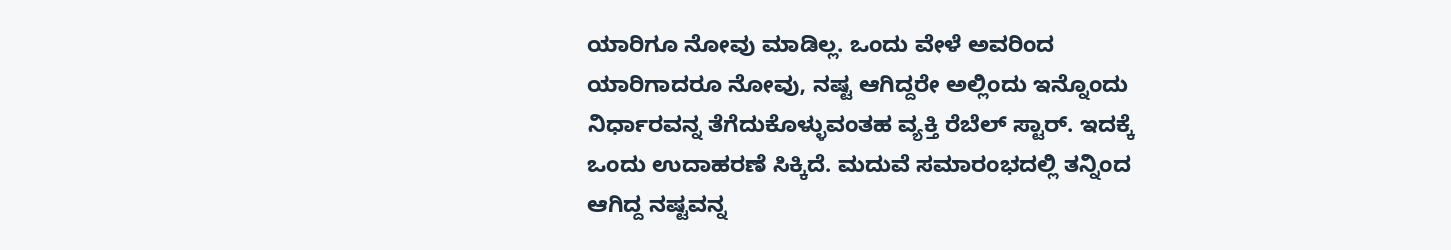ಯಾರಿಗೂ ನೋವು ಮಾಡಿಲ್ಲ. ಒಂದು ವೇಳೆ ಅವರಿಂದ ಯಾರಿಗಾದರೂ ನೋವು, ನಷ್ಟ ಆಗಿದ್ದರೇ ಅಲ್ಲಿಂದು ಇನ್ನೊಂದು ನಿರ್ಧಾರವನ್ನ ತೆಗೆದುಕೊಳ್ಳುವಂತಹ ವ್ಯಕ್ತಿ ರೆಬೆಲ್ ಸ್ಟಾರ್. ಇದಕ್ಕೆ ಒಂದು ಉದಾಹರಣೆ ಸಿಕ್ಕಿದೆ. ಮದುವೆ ಸಮಾರಂಭದಲ್ಲಿ ತನ್ನಿಂದ ಆಗಿದ್ದ ನಷ್ಟವನ್ನ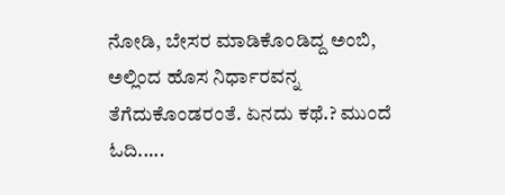ನೋಡಿ, ಬೇಸರ ಮಾಡಿಕೊಂಡಿದ್ದ ಅಂಬಿ, ಅಲ್ಲಿಂದ ಹೊಸ ನಿರ್ಧಾರವನ್ನ ತೆಗೆದುಕೊಂಡರಂತೆ. ಏನದು ಕಥೆ.? ಮುಂದೆ ಓದಿ.....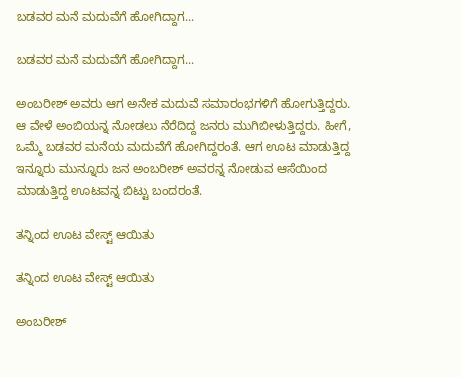ಬಡವರ ಮನೆ ಮದುವೆಗೆ ಹೋಗಿದ್ದಾಗ...

ಬಡವರ ಮನೆ ಮದುವೆಗೆ ಹೋಗಿದ್ದಾಗ...

ಅಂಬರೀಶ್ ಅವರು ಆಗ ಅನೇಕ ಮದುವೆ ಸಮಾರಂಭಗಳಿಗೆ ಹೋಗುತ್ತಿದ್ದರು. ಆ ವೇಳೆ ಅಂಬಿಯನ್ನ ನೋಡಲು ನೆರೆದಿದ್ದ ಜನರು ಮುಗಿಬೀಳುತ್ತಿದ್ದರು. ಹೀಗೆ, ಒಮ್ಮೆ ಬಡವರ ಮನೆಯ ಮದುವೆಗೆ ಹೋಗಿದ್ದರಂತೆ. ಆಗ ಊಟ ಮಾಡುತ್ತಿದ್ದ ಇನ್ನೂರು ಮುನ್ನೂರು ಜನ ಅಂಬರೀಶ್ ಅವರನ್ನ ನೋಡುವ ಆಸೆಯಿಂದ ಮಾಡುತ್ತಿದ್ದ ಊಟವನ್ನ ಬಿಟ್ಟು ಬಂದರಂತೆ.

ತನ್ನಿಂದ ಊಟ ವೇಸ್ಟ್ ಆಯಿತು

ತನ್ನಿಂದ ಊಟ ವೇಸ್ಟ್ ಆಯಿತು

ಅಂಬರೀಶ್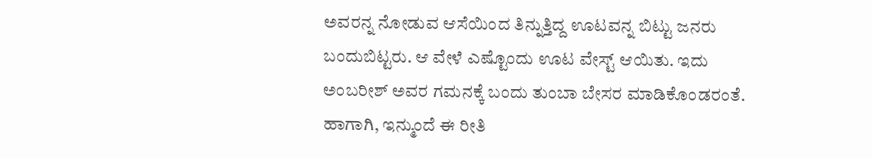ಅವರನ್ನ ನೋಡುವ ಆಸೆಯಿಂದ ತಿನ್ನುತ್ತಿದ್ದ ಊಟವನ್ನ ಬಿಟ್ಟು ಜನರು ಬಂದುಬಿಟ್ಟರು. ಆ ವೇಳೆ ಎಷ್ಟೊಂದು ಊಟ ವೇಸ್ಟ್ ಆಯಿತು. ಇದು ಅಂಬರೀಶ್ ಅವರ ಗಮನಕ್ಕೆ ಬಂದು ತುಂಬಾ ಬೇಸರ ಮಾಡಿಕೊಂಡರಂತೆ. ಹಾಗಾಗಿ, ಇನ್ಮುಂದೆ ಈ ರೀತಿ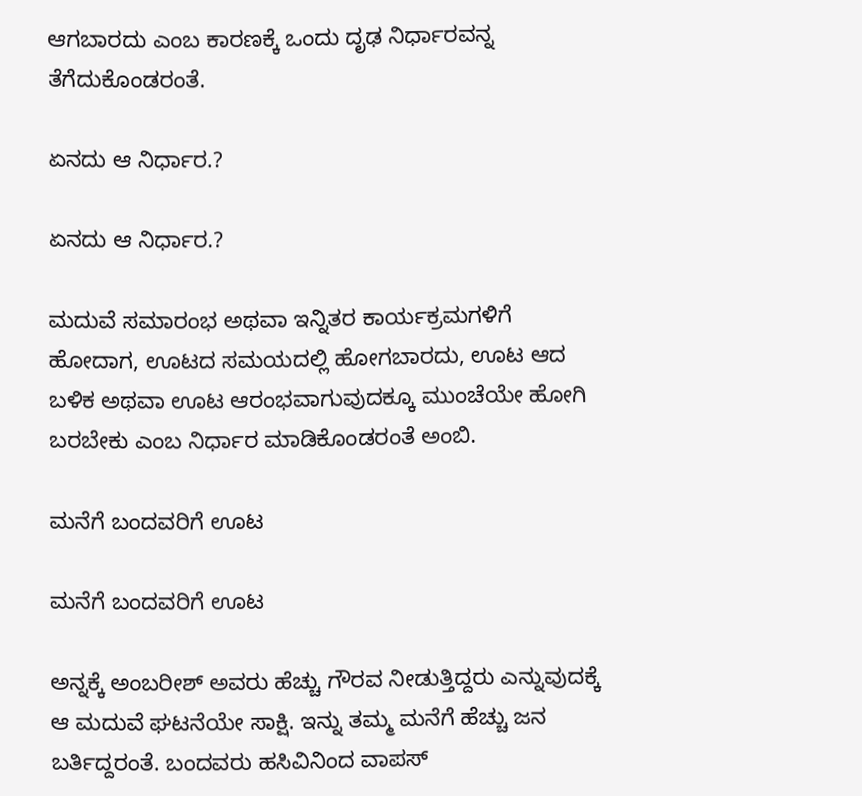ಆಗಬಾರದು ಎಂಬ ಕಾರಣಕ್ಕೆ ಒಂದು ದೃಢ ನಿರ್ಧಾರವನ್ನ ತೆಗೆದುಕೊಂಡರಂತೆ.

ಏನದು ಆ ನಿರ್ಧಾರ.?

ಏನದು ಆ ನಿರ್ಧಾರ.?

ಮದುವೆ ಸಮಾರಂಭ ಅಥವಾ ಇನ್ನಿತರ ಕಾರ್ಯಕ್ರಮಗಳಿಗೆ ಹೋದಾಗ, ಊಟದ ಸಮಯದಲ್ಲಿ ಹೋಗಬಾರದು, ಊಟ ಆದ ಬಳಿಕ ಅಥವಾ ಊಟ ಆರಂಭವಾಗುವುದಕ್ಕೂ ಮುಂಚೆಯೇ ಹೋಗಿ ಬರಬೇಕು ಎಂಬ ನಿರ್ಧಾರ ಮಾಡಿಕೊಂಡರಂತೆ ಅಂಬಿ.

ಮನೆಗೆ ಬಂದವರಿಗೆ ಊಟ

ಮನೆಗೆ ಬಂದವರಿಗೆ ಊಟ

ಅನ್ನಕ್ಕೆ ಅಂಬರೀಶ್ ಅವರು ಹೆಚ್ಚು ಗೌರವ ನೀಡುತ್ತಿದ್ದರು ಎನ್ನುವುದಕ್ಕೆ ಆ ಮದುವೆ ಘಟನೆಯೇ ಸಾಕ್ಷಿ. ಇನ್ನು ತಮ್ಮ ಮನೆಗೆ ಹೆಚ್ಚು ಜನ ಬರ್ತಿದ್ದರಂತೆ. ಬಂದವರು ಹಸಿವಿನಿಂದ ವಾಪಸ್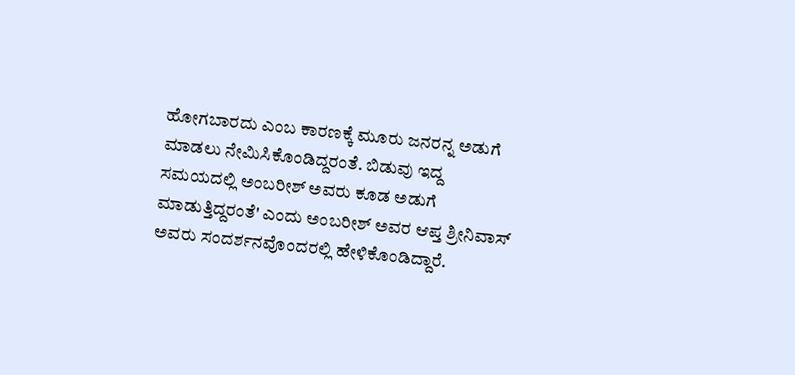ಹೋಗಬಾರದು ಎಂಬ ಕಾರಣಕ್ಕೆ ಮೂರು ಜನರನ್ನ ಅಡುಗೆ ಮಾಡಲು ನೇಮಿಸಿಕೊಂಡಿದ್ದರಂತೆ. ಬಿಡುವು ಇದ್ದ ಸಮಯದಲ್ಲಿ ಅಂಬರೀಶ್ ಅವರು ಕೂಡ ಅಡುಗೆ ಮಾಡುತ್ತಿದ್ದರಂತೆ' ಎಂದು ಅಂಬರೀಶ್ ಅವರ ಆಪ್ತ ಶ್ರೀನಿವಾಸ್ ಅವರು ಸಂದರ್ಶನವೊಂದರಲ್ಲಿ ಹೇಳಿಕೊಂಡಿದ್ದಾರೆ.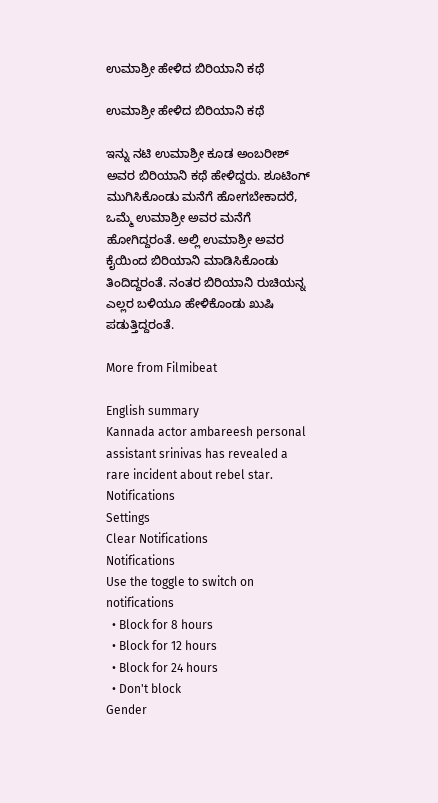ಉಮಾಶ್ರೀ ಹೇಳಿದ ಬಿರಿಯಾನಿ ಕಥೆ

ಉಮಾಶ್ರೀ ಹೇಳಿದ ಬಿರಿಯಾನಿ ಕಥೆ

ಇನ್ನು ನಟಿ ಉಮಾಶ್ರೀ ಕೂಡ ಅಂಬರೀಶ್ ಅವರ ಬಿರಿಯಾನಿ ಕಥೆ ಹೇಳಿದ್ದರು. ಶೂಟಿಂಗ್ ಮುಗಿಸಿಕೊಂಡು ಮನೆಗೆ ಹೋಗಬೇಕಾದರೆ, ಒಮ್ಮೆ ಉಮಾಶ್ರೀ ಅವರ ಮನೆಗೆ ಹೋಗಿದ್ದರಂತೆ. ಅಲ್ಲಿ ಉಮಾಶ್ರೀ ಅವರ ಕೈಯಿಂದ ಬಿರಿಯಾನಿ ಮಾಡಿಸಿಕೊಂಡು ತಿಂದಿದ್ದರಂತೆ. ನಂತರ ಬಿರಿಯಾನಿ ರುಚಿಯನ್ನ ಎಲ್ಲರ ಬಳಿಯೂ ಹೇಳಿಕೊಂಡು ಖುಷಿ ಪಡುತ್ತಿದ್ದರಂತೆ.

More from Filmibeat

English summary
Kannada actor ambareesh personal assistant srinivas has revealed a rare incident about rebel star.
Notifications
Settings
Clear Notifications
Notifications
Use the toggle to switch on notifications
  • Block for 8 hours
  • Block for 12 hours
  • Block for 24 hours
  • Don't block
Gender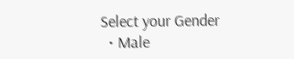Select your Gender
  • Male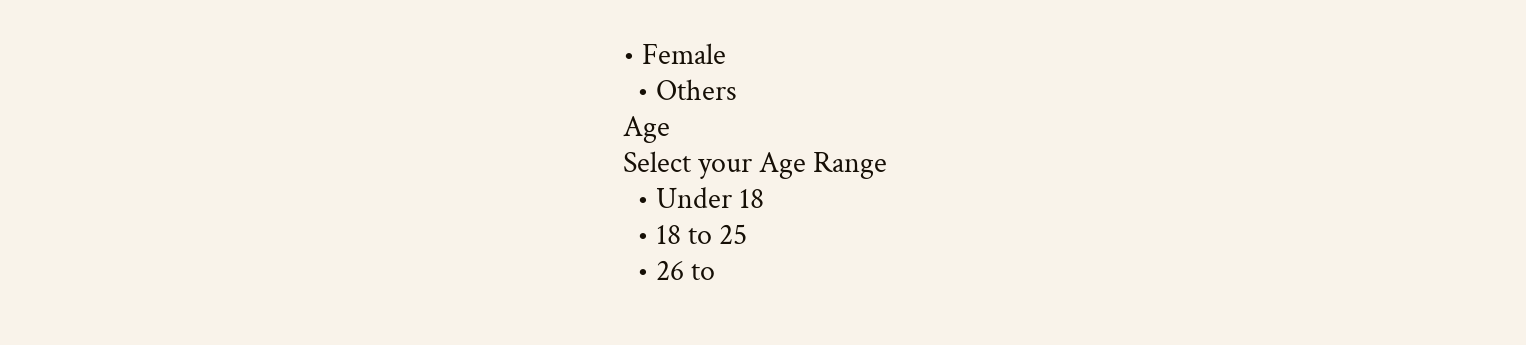• Female
  • Others
Age
Select your Age Range
  • Under 18
  • 18 to 25
  • 26 to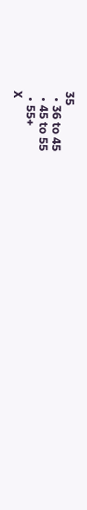35
  • 36 to 45
  • 45 to 55
  • 55+
X